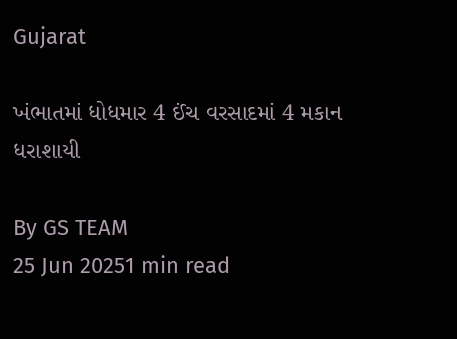Gujarat

ખંભાતમાં ધોધમાર 4 ઈંચ વરસાદમાં 4 મકાન ધરાશાયી

By GS TEAM
25 Jun 20251 min read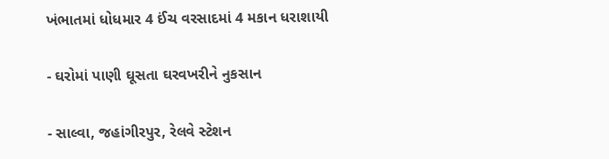ખંભાતમાં ધોધમાર 4 ઈંચ વરસાદમાં 4 મકાન ધરાશાયી

- ઘરોમાં પાણી ઘૂસતા ઘરવખરીને નુકસાન

- સાલ્વા, જહાંગીરપુર, રેલવે સ્ટેશન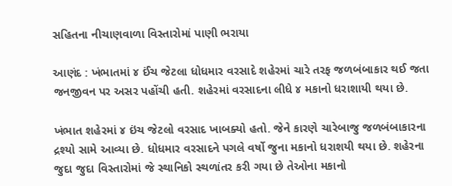સહિતના નીચાણવાળા વિસ્તારોમાં પાણી ભરાયા

આણંદ : ખંભાતમાં ૪ ઈંચ જેટલા ધોધમાર વરસાદે શહેરમાં ચારે તરફ જળબંબાકાર થઈ જતા જનજીવન પર અસર પહોંચી હતી. શહેરમાં વરસાદના લીધે ૪ મકાનો ધરાશાયી થયા છે.

ખંભાત શહેરમાં ૪ ઇંચ જેટલો વરસાદ ખાબક્યો હતો. જેને કારણે ચારેબાજુ જળબંબાકારના દ્રશ્યો સામે આવ્યા છે. ધોધમાર વરસાદને પગલે વર્ષો જુના મકાનો ધરાશયી થયા છે. શહેરના જુદા જુદા વિસ્તારોમાં જે સ્થાનિકો સ્થળાંતર કરી ગયા છે તેઓના મકાનો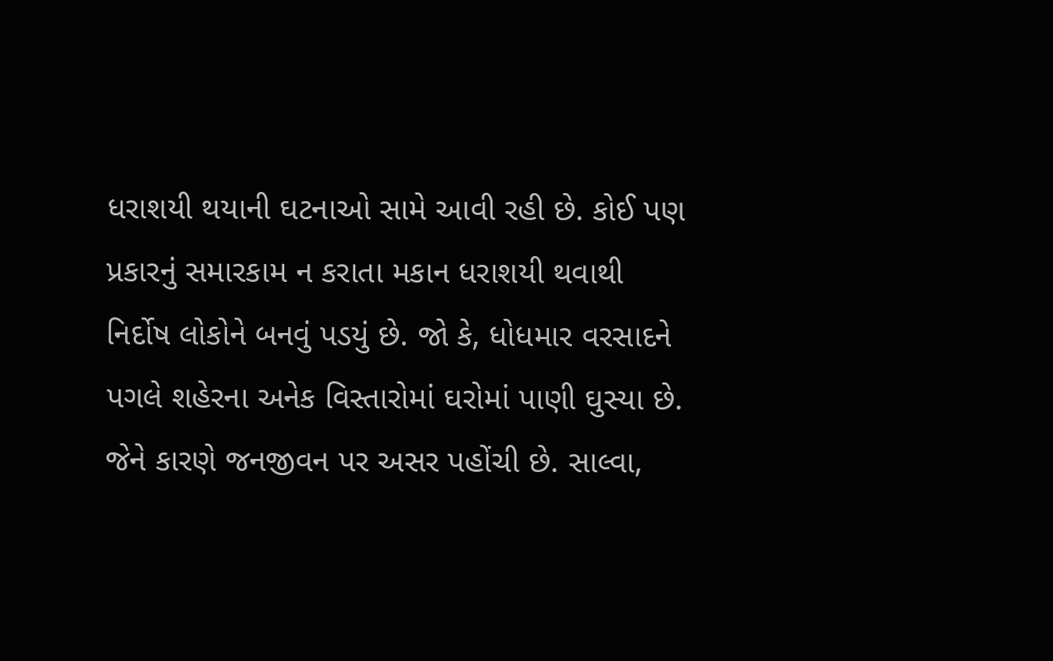ધરાશયી થયાની ઘટનાઓ સામે આવી રહી છે. કોઈ પણ પ્રકારનું સમારકામ ન કરાતા મકાન ધરાશયી થવાથી નિર્દોષ લોકોને બનવું પડયું છે. જો કે, ધોધમાર વરસાદને પગલે શહેરના અનેક વિસ્તારોમાં ઘરોમાં પાણી ઘુસ્યા છે. જેને કારણે જનજીવન પર અસર પહોંચી છે. સાલ્વા,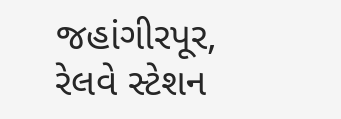જહાંગીરપૂર, રેલવે સ્ટેશન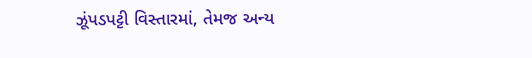ઝૂંપડપટ્ટી વિસ્તારમાં, તેમજ અન્ય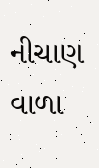નીચાણ વાળા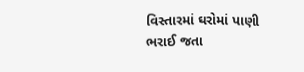વિસ્તારમાં ઘરોમાં પાણી ભરાઈ જતા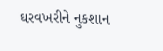ઘરવખરીને નુકશાન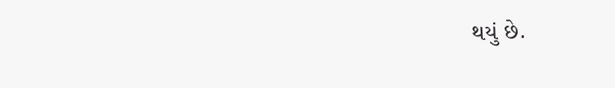થયું છે.